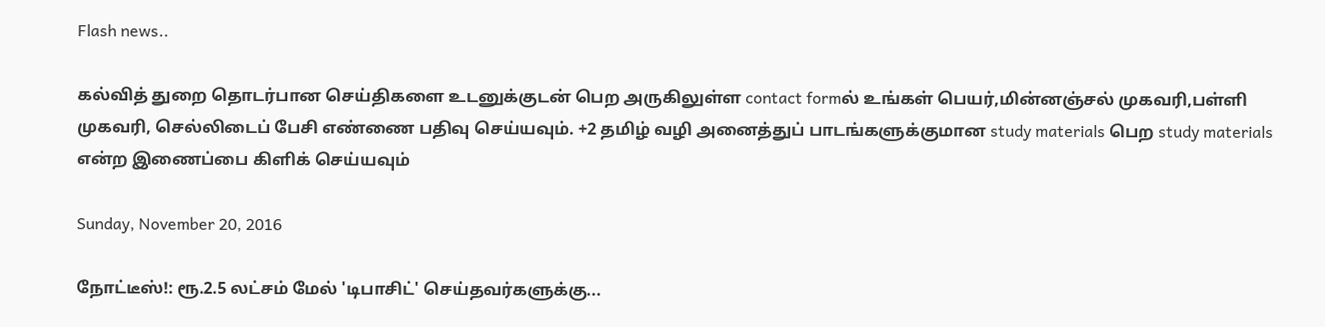Flash news..

கல்வித் துறை தொடர்பான செய்திகளை உடனுக்குடன் பெற அருகிலுள்ள contact formல் உங்கள் பெயர்,மின்னஞ்சல் முகவரி,பள்ளி முகவரி, செல்லிடைப் பேசி எண்ணை பதிவு செய்யவும். +2 தமிழ் வழி அனைத்துப் பாடங்களுக்குமான study materials பெற study materials என்ற இணைப்பை கிளிக் செய்யவும்

Sunday, November 20, 2016

நோட்டீஸ்!: ரூ.2.5 லட்சம் மேல் 'டிபாசிட்' செய்தவர்களுக்கு...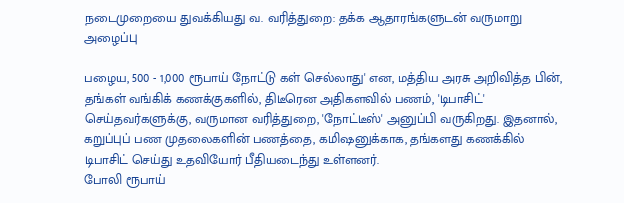நடைமுறையை துவக்கியது வ. வரித்துறை: தக்க ஆதாரங்களுடன் வருமாறு அழைப்பு

பழைய, 500 - 1,000 ரூபாய் நோட்டு கள் செல்லாது' என, மத்திய அரசு அறிவித்த பின், தங்கள் வங்கிக் கணக்குகளில், திடீரென அதிகளவில் பணம், 'டிபாசிட்' செய்தவர்களுக்கு, வருமான வரித்துறை, 'நோட்டீஸ்' அனுப்பி வருகிறது. இதனால், கறுப்புப் பண முதலைகளின் பணத்தை, கமிஷனுக்காக, தங்களது கணக்கில் டிபாசிட் செய்து உதவியோர் பீதியடைந்து உள்ளனர்.
போலி ரூபாய்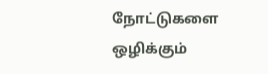நோட்டுகளை ஒழிக்கும்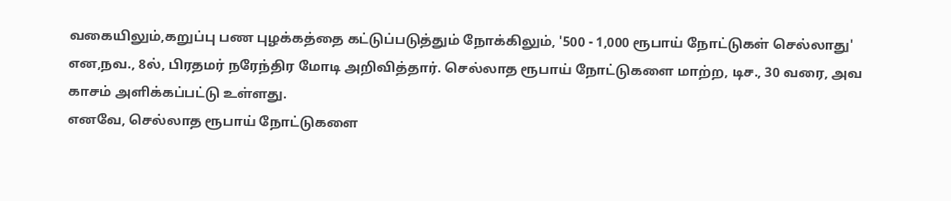வகையிலும்,கறுப்பு பண புழக்கத்தை கட்டுப்படுத்தும் நோக்கிலும், '500 - 1,000 ரூபாய் நோட்டுகள் செல்லாது' என,நவ., 8ல், பிரதமர் நரேந்திர மோடி அறிவித்தார். செல்லாத ரூபாய் நோட்டுகளை மாற்ற, டிச., 30 வரை, அவ காசம் அளிக்கப்பட்டு உள்ளது.
எனவே, செல்லாத ரூபாய் நோட்டுகளை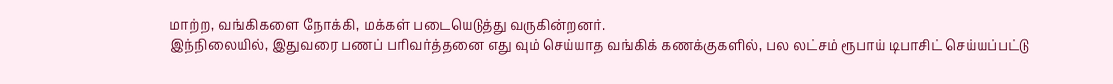மாற்ற, வங்கிகளை நோக்கி, மக்கள் படையெடுத்து வருகின்றனர்.
இந்நிலையில், இதுவரை பணப் பரிவர்த்தனை எது வும் செய்யாத வங்கிக் கணக்குகளில், பல லட்சம் ரூபாய் டிபாசிட் செய்யப்பட்டு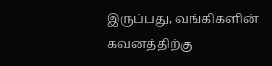இருப்பது, வங்கிகளின் கவனத்திற்கு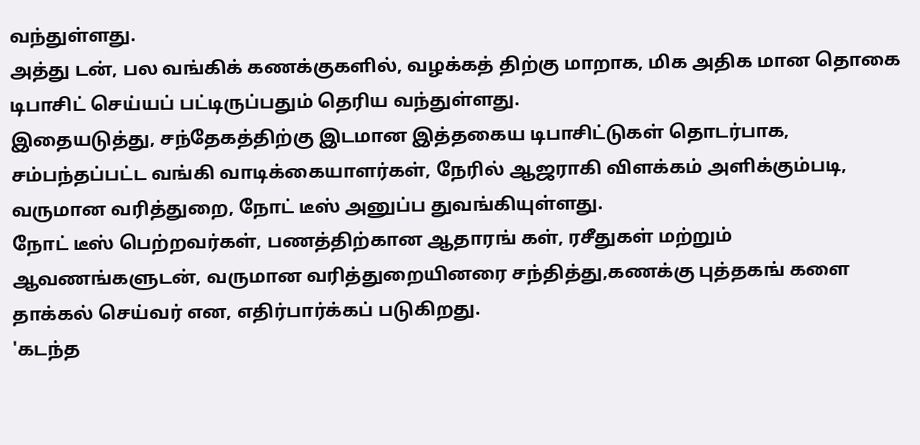வந்துள்ளது.
அத்து டன், பல வங்கிக் கணக்குகளில், வழக்கத் திற்கு மாறாக, மிக அதிக மான தொகை டிபாசிட் செய்யப் பட்டிருப்பதும் தெரிய வந்துள்ளது.
இதையடுத்து, சந்தேகத்திற்கு இடமான இத்தகைய டிபாசிட்டுகள் தொடர்பாக, சம்பந்தப்பட்ட வங்கி வாடிக்கையாளர்கள், நேரில் ஆஜராகி விளக்கம் அளிக்கும்படி, வருமான வரித்துறை, நோட் டீஸ் அனுப்ப துவங்கியுள்ளது.
நோட் டீஸ் பெற்றவர்கள், பணத்திற்கான ஆதாரங் கள், ரசீதுகள் மற்றும் ஆவணங்களுடன், வருமான வரித்துறையினரை சந்தித்து,கணக்கு புத்தகங் களை தாக்கல் செய்வர் என, எதிர்பார்க்கப் படுகிறது.
'கடந்த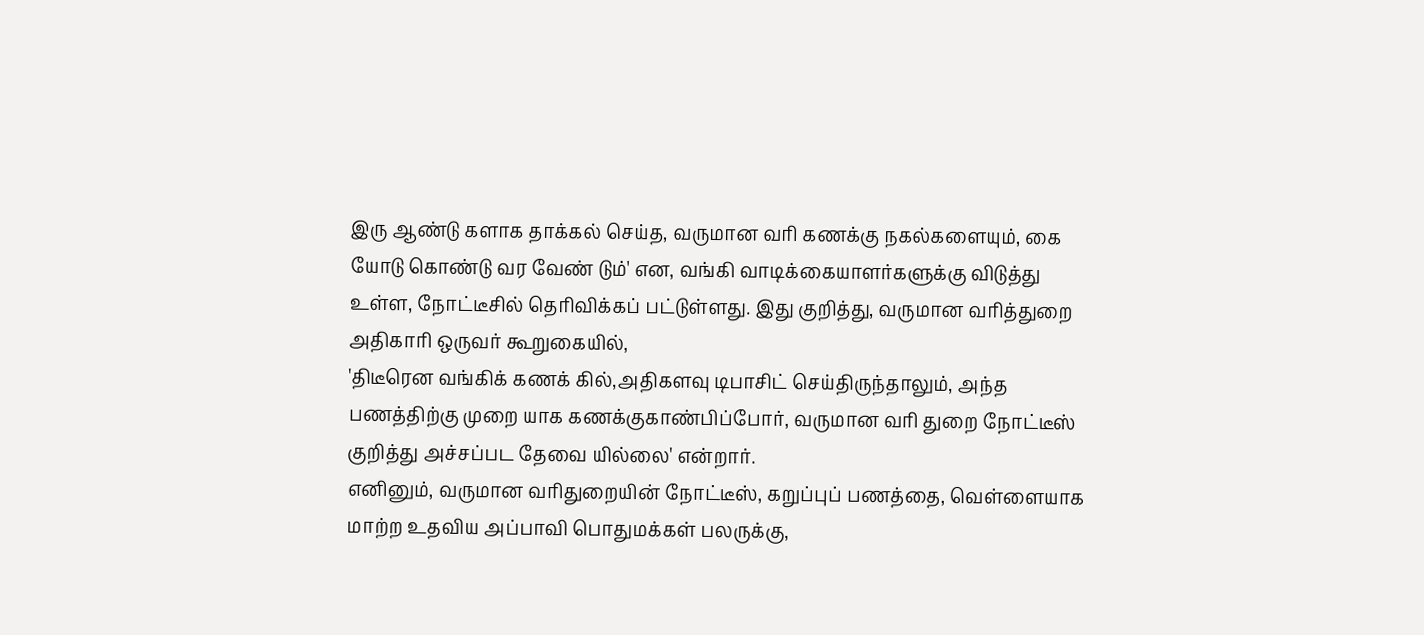இரு ஆண்டு களாக தாக்கல் செய்த, வருமான வரி கணக்கு நகல்களையும், கை யோடு கொண்டு வர வேண் டும்' என, வங்கி வாடிக்கையாளர்களுக்கு விடுத்து உள்ள, நோட்டீசில் தெரிவிக்கப் பட்டுள்ளது. இது குறித்து, வருமான வரித்துறை அதிகாரி ஒருவர் கூறுகையில்,
'திடீரென வங்கிக் கணக் கில்,அதிகளவு டிபாசிட் செய்திருந்தாலும், அந்த பணத்திற்கு முறை யாக கணக்குகாண்பிப்போர், வருமான வரி துறை நோட்டீஸ் குறித்து அச்சப்பட தேவை யில்லை' என்றார்.
எனினும், வருமான வரிதுறையின் நோட்டீஸ், கறுப்புப் பணத்தை, வெள்ளையாக மாற்ற உதவிய அப்பாவி பொதுமக்கள் பலருக்கு,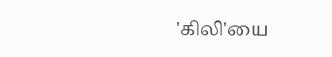'கிலி'யை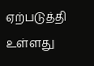ஏற்படுத்தி உள்ளது